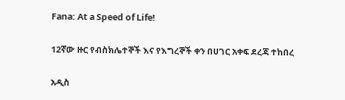Fana: At a Speed of Life!

12ኛው ዙር የብስክሌተኞች እና የእግረኞች ቀን በሀገር አቀፍ ደረጃ ተከበረ

አዲስ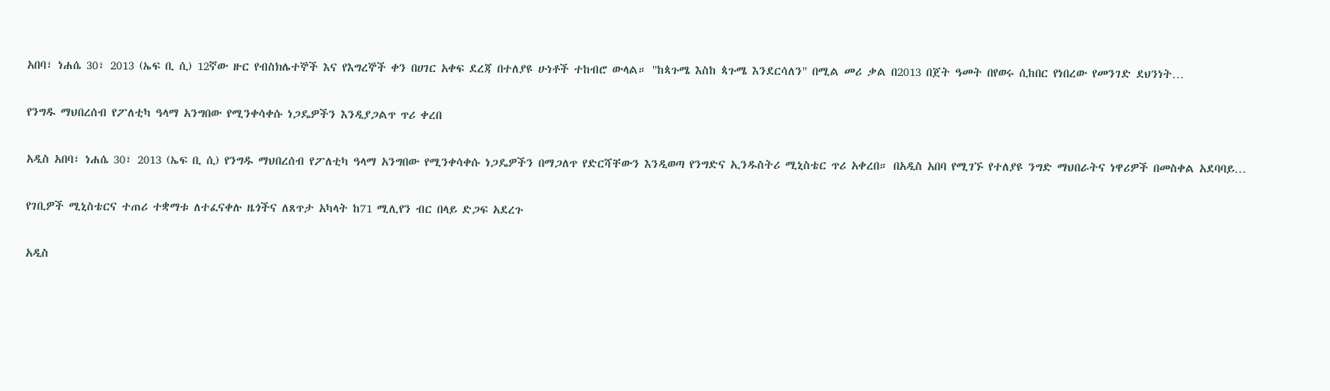አበባ፣ ነሐሴ 30፣ 2013 (ኤፍ ቢ ሲ) 12ኛው ዙር የብስክሌተኞች እና የእግረኞች ቀን በሀገር አቀፍ ደረጃ በተለያዩ ሁነቶች ተከብሮ ውላል። "ከጳጉሜ እስከ ጳጉሜ እንደርሳለን" በሚል መሪ ቃል በ2013 በጀት ዓመት በየወሩ ሲከበር የነበረው የመንገድ ደህንነት…

የንግዱ ማህበረሰብ የፖለቲካ ዓላማ አንግበው የሚንቀሳቀሱ ነጋዴዎችን እንዲያጋልጥ ጥሪ ቀረበ

አዲስ አበባ፣ ነሐሴ 30፣ 2013 (ኤፍ ቢ ሲ) የንግዱ ማህበረሰብ የፖለቲካ ዓላማ አንግበው የሚንቀሳቀሱ ነጋዴዎችን በማጋለጥ የድርሻቸውን እንዲወጣ የንግድና ኢንዱስትሪ ሚኒስቴር ጥሪ አቀረበ። በአዲስ አበባ የሚገኙ የተለያዩ ንግድ ማህበራትና ነዋሪዎች በመስቀል አደባባይ…

የገቢዎች ሚኒስቴርና ተጠሪ ተቋማቱ ለተፈናቀሉ ዜጎችና ለጸጥታ አካላት ከ71 ሚሊየን ብር በላይ ድጋፍ አደረጉ

አዲስ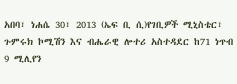አበባ፣ ነሐሴ 30፣ 2013 (ኤፍ ቢ ሲ)የገቢዎች ሚኒስቴር፣ ጉምሩክ ኮሚሽን እና ብሔራዊ ሎተሪ አስተዳደር ከ71 ነጥብ 9 ሚሊየን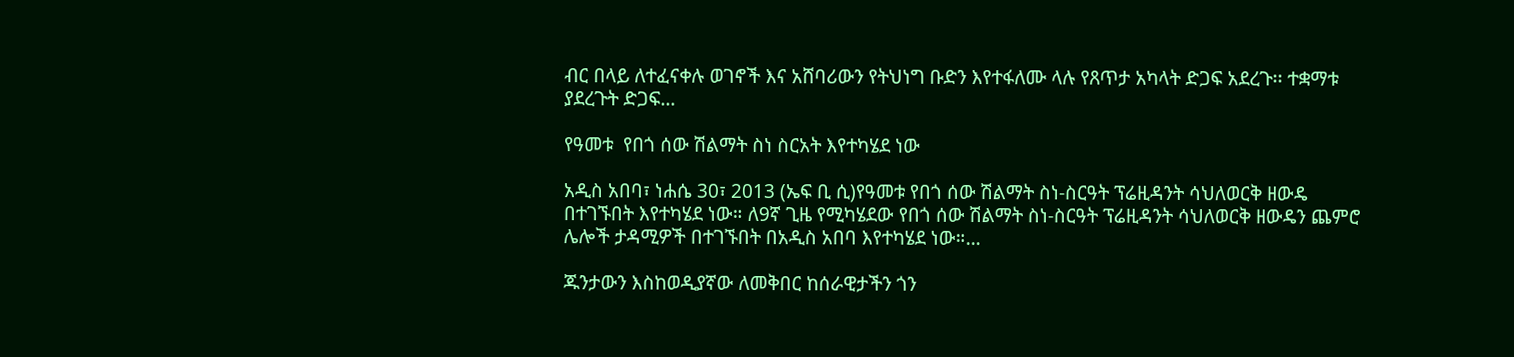ብር በላይ ለተፈናቀሉ ወገኖች እና አሸባሪውን የትህነግ ቡድን እየተፋለሙ ላሉ የጸጥታ አካላት ድጋፍ አደረጉ፡፡ ተቋማቱ ያደረጉት ድጋፍ…

የዓመቱ  የበጎ ሰው ሽልማት ስነ ስርአት እየተካሄደ ነው

አዲስ አበባ፣ ነሐሴ 30፣ 2013 (ኤፍ ቢ ሲ)የዓመቱ የበጎ ሰው ሽልማት ስነ-ስርዓት ፕሬዚዳንት ሳህለወርቅ ዘውዴ በተገኙበት እየተካሄደ ነው። ለ9ኛ ጊዜ የሚካሄደው የበጎ ሰው ሽልማት ስነ-ስርዓት ፕሬዚዳንት ሳህለወርቅ ዘውዴን ጨምሮ ሌሎች ታዳሚዎች በተገኙበት በአዲስ አበባ እየተካሄደ ነው።…

ጁንታውን እስከወዲያኛው ለመቅበር ከሰራዊታችን ጎን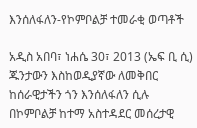እንሰለፋለን-የኮምቦልቻ ተመራቂ ወጣቶች

አዲስ አበባ፣ ነሐሴ 30፣ 2013 (ኤፍ ቢ ሲ) ጁንታውን እስከወዲያኛው ለመቅበር ከሰራዊታችን ጎን እንሰለፋለን ሲሉ በኮምቦልቻ ከተማ አስተዳደር መሰረታዊ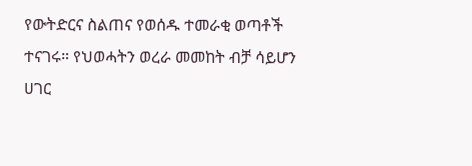የውትድርና ስልጠና የወሰዱ ተመራቂ ወጣቶች ተናገሩ። የህወሓትን ወረራ መመከት ብቻ ሳይሆን ሀገር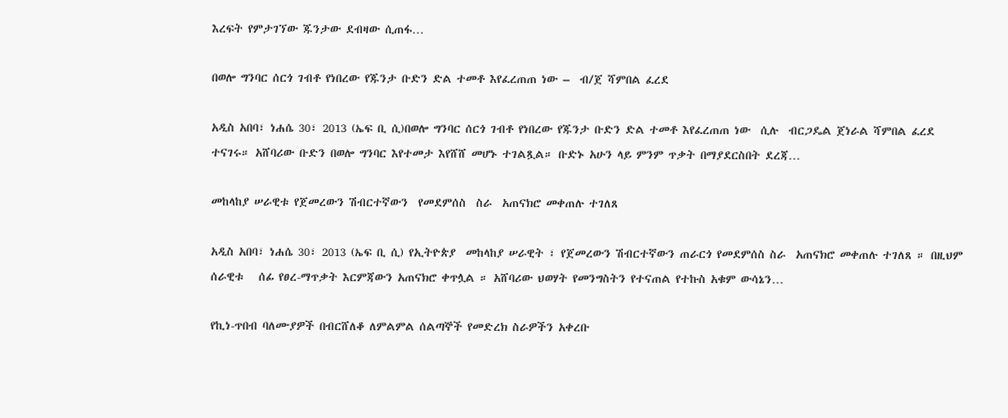እረፍት የምታገኘው ጁንታው ደብዛው ሲጠፋ…

በወሎ ግንባር ሰርጎ ገብቶ የነበረው የጁንታ ቡድን ድል ተመቶ እየፈረጠጠ ነው –  ብ/ጀ ሻምበል ፈረደ

አዲስ አበባ፣ ነሐሴ 30፣ 2013 (ኤፍ ቢ ሲ)በወሎ ግንባር ሰርጎ ገብቶ የነበረው የጁንታ ቡድን ድል ተመቶ እየፈረጠጠ ነው  ሲሉ  ብርጋዴል ጀነራል ሻምበል ፈረደ ተናገሩ። አሸባሪው ቡድን በወሎ ግንባር እየተመታ እየሸሸ መሆኑ ተገልጿል። ቡድኑ አሁን ላይ ምንም ጥቃት በማያደርስበት ደረጃ…

መከላከያ ሠራዊቱ የጀመረውን ሽብርተኛውን  የመደምሰስ  ስራ  አጠናክሮ መቀጠሉ ተገለጸ

አዲስ አበባ፣ ነሐሴ 30፣ 2013 (ኤፍ ቢ ሲ) የኢትዮጵያ  መከላከያ ሠራዊት ፣ የጀመረውን ሽብርተኛውን ጠራርጎ የመደምሰስ ስራ  አጠናክሮ መቀጠሉ ተገለጸ ። በዚህም ሰራዊቱ   ሰፊ የፀረ-ማጥቃት እርምጃውን አጠናክሮ ቀጥሏል ። አሸባሪው ህወሃት የመንግስትን የተናጠል የተኩስ አቁም ውሳኔን…

የኪነ-ጥበብ ባለሙያዎች በብርሸለቆ ለምልምል ሰልጣኞች የመድረክ ስራዎችን አቀረቡ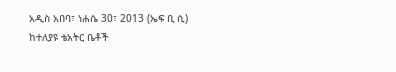አዲስ አበባ፣ ነሐሴ 30፣ 2013 (ኤፍ ቢ ሲ) ከተለያዩ ቴአትር ቤቶች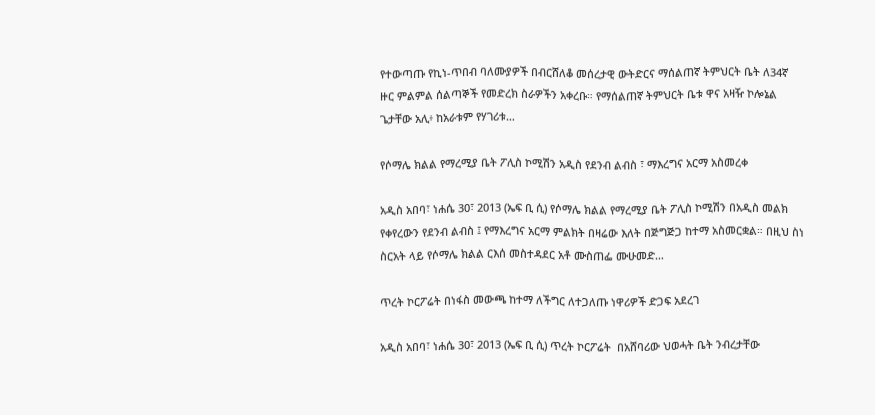የተውጣጡ የኪነ-ጥበብ ባለሙያዎች በብርሸለቆ መሰረታዊ ውትድርና ማሰልጠኛ ትምህርት ቤት ለ34ኛ ዙር ምልምል ሰልጣኞች የመድረክ ስራዎችን አቀረቡ። የማሰልጠኛ ትምህርት ቤቱ ዋና አዛዥ ኮሎኔል ጌታቸው አሊ፥ ከአራቱም የሃገሪቱ…

የሶማሌ ክልል የማረሚያ ቤት ፖሊስ ኮሚሽን አዲስ የደንብ ልብስ ፣ ማእረግና አርማ አስመረቀ

አዲስ አበባ፣ ነሐሴ 30፣ 2013 (ኤፍ ቢ ሲ) የሶማሌ ክልል የማረሚያ ቤት ፖሊስ ኮሚሽን በአዲስ መልክ የቀየረውን የደንብ ልብስ ፤ የማእረግና አርማ ምልክት በዛሬው እለት በጅግጅጋ ከተማ አስመርቋል። በዚህ ስነ ስርአት ላይ የሶማሌ ክልል ርእሰ መስተዳደር አቶ ሙስጠፌ ሙሁመድ…

ጥረት ኮርፖሬት በነፋስ መውጫ ከተማ ለችግር ለተጋለጡ ነዋሪዎች ድጋፍ አደረገ

አዲስ አበባ፣ ነሐሴ 30፣ 2013 (ኤፍ ቢ ሲ) ጥረት ኮርፖሬት  በአሸባሪው ህወሓት ቤት ንብረታቸው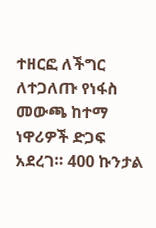ተዘርፎ ለችግር ለተጋለጡ የነፋስ መውጫ ከተማ ነዋሪዎች ድጋፍ አደረገ። 400 ኩንታል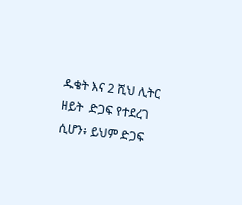ዱቄት እና 2 ሺህ ሊትር ዘይት  ድጋፍ የተደረገ ሲሆን፥ ይህም ድጋፍ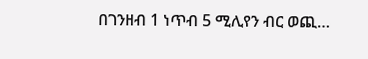በገንዘብ 1 ነጥብ 5 ሚሊየን ብር ወጪ…